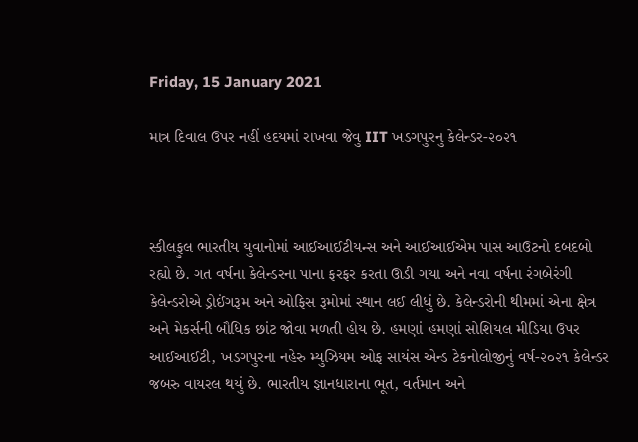Friday, 15 January 2021

માત્ર દિવાલ ઉપર નહીં હદયમાં રાખવા જેવુ IIT ખડગપુરનુ કેલેન્ડર-૨૦૨૧



સ્કીલફુલ ભારતીય યુવાનોમાં આઈઆઈટીયન્સ અને આઈઆઈએમ પાસ આઉટનો દબદબો રહ્યો છે. ગત વર્ષના કેલેન્ડરના પાના ફરફર કરતા ઊડી ગયા અને નવા વર્ષના રંગબેરંગી કેલેન્ડરોએ ડ્રોઈંગરૂમ અને ઓફિસ રૂમોમાં સ્થાન લઈ લીધું છે. કેલેન્ડરોની થીમમાં એના ક્ષેત્ર અને મેકર્સની બૌધિક છાંટ જોવા મળતી હોય છે. હમણાં હમણાં સોશિયલ મીડિયા ઉપર આઈઆઈટી, ખડગપુરના નહેરુ મ્યુઝિયમ ઓફ સાયંસ એન્ડ ટેકનોલોજીનું વર્ષ-૨૦૨૧ કેલેન્ડર જબરુ વાયરલ થયું છે. ભારતીય જ્ઞાનધારાના ભૂત, વર્તમાન અને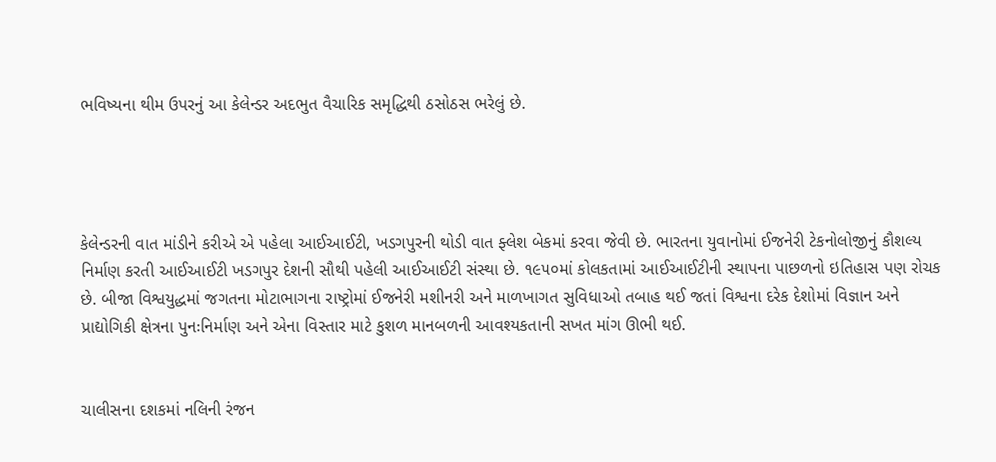ભવિષ્યના થીમ ઉપરનું આ કેલેન્ડર અદભુત વૈચારિક સમૃદ્ધિથી ઠસોઠસ ભરેલું છે.




કેલેન્ડરની વાત માંડીને કરીએ એ પહેલા આઈઆઈટી, ખડગપુરની થોડી વાત ફ્લેશ બેકમાં કરવા જેવી છે. ભારતના યુવાનોમાં ઈજનેરી ટેકનોલોજીનું કૌશલ્ય નિર્માણ કરતી આઈઆઈટી ખડગપુર દેશની સૌથી પહેલી આઈઆઈટી સંસ્થા છે. ૧૯૫૦માં કોલકતામાં આઈઆઈટીની સ્થાપના પાછળનો ઇતિહાસ પણ રોચક છે. બીજા વિશ્વયુદ્ધમાં જગતના મોટાભાગના રાષ્ટ્રોમાં ઈજનેરી મશીનરી અને માળખાગત સુવિધાઓ તબાહ થઈ જતાં વિશ્વના દરેક દેશોમાં વિજ્ઞાન અને પ્રાદ્યોગિકી ક્ષેત્રના પુનઃનિર્માણ અને એના વિસ્તાર માટે કુશળ માનબળની આવશ્યકતાની સખત માંગ ઊભી થઈ.


ચાલીસના દશકમાં નલિની રંજન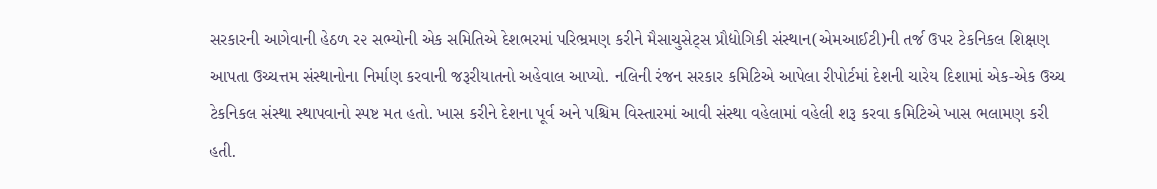સરકારની આગેવાની હેઠળ ર૨ સભ્યોની એક સમિતિએ દેશભરમાં પરિભ્રમણ કરીને મૈસાચુસેટ્સ પ્રૌદ્યોગિકી સંસ્થાન(એમઆઈટી)ની તર્જ ઉપર ટેકનિકલ શિક્ષણ આપતા ઉચ્ચત્તમ સંસ્થાનોના નિર્માણ કરવાની જરૂરીયાતનો અહેવાલ આપ્યો. નલિની રંજન સરકાર કમિટિએ આપેલા રીપોર્ટમાં દેશની ચારેય દિશામાં એક-એક ઉચ્ચ ટેકનિકલ સંસ્થા સ્થાપવાનો સ્પષ્ટ મત હતો. ખાસ કરીને દેશના પૂર્વ અને પશ્ચિમ વિસ્તારમાં આવી સંસ્થા વહેલામાં વહેલી શરૂ કરવા કમિટિએ ખાસ ભલામણ કરી હતી.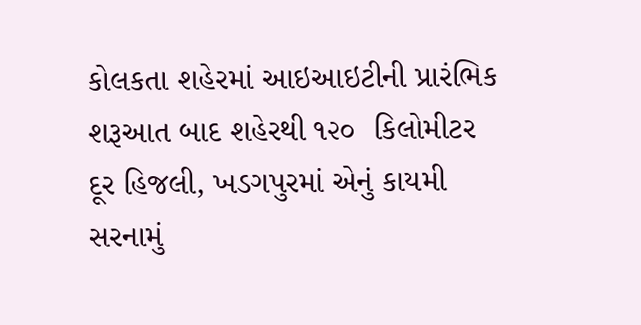કોલકતા શહેરમાં આઇઆઇટીની પ્રારંભિક શરૂઆત બાદ શહેરથી ૧૨૦  કિલોમીટર દૂર હિજલી, ખડગપુરમાં એનું કાયમી સરનામું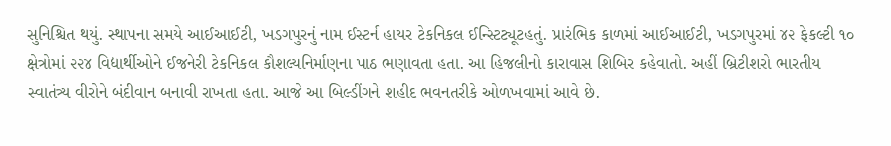સુનિશ્ચિત થયું. સ્થાપના સમયે આઈઆઈટી, ખડગપુરનું નામ ઈસ્ટર્ન હાયર ટેકનિકલ ઈન્સ્ટિટ્યૂટહતું. પ્રારંભિક કાળમાં આઈઆઈટી, ખડગપુરમાં ૪૨ ફેકલ્ટી ૧૦ ક્ષેત્રોમાં ૨૨૪ વિદ્યાર્થીઓને ઈજનેરી ટેકનિકલ કૌશલ્યનિર્માણના પાઠ ભણાવતા હતા. આ હિજલીનો કારાવાસ શિબિર કહેવાતો. અહીં બ્રિટીશરો ભારતીય સ્વાતંત્ર્ય વીરોને બંદીવાન બનાવી રાખતા હતા. આજે આ બિલ્ડીંગને શહીદ ભવનતરીકે ઓળખવામાં આવે છે.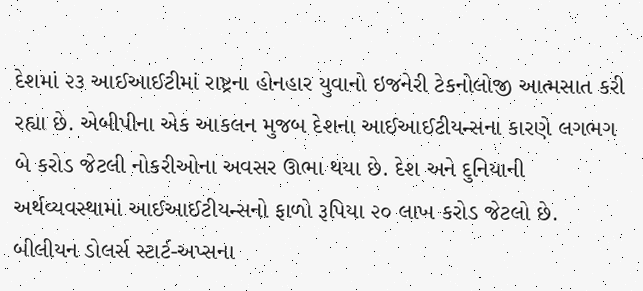દેશમાં ૨૩ આઈઆઈટીમાં રાષ્ટ્રના હોનહાર યુવાનો ઇજનેરી ટેકનોલોજી આત્મસાત કરી રહ્યા છે. એબીપીના એક આકલન મુજબ દેશના આઈઆઈટીયન્સના કારણે લગભગ બે કરોડ જેટલી નોકરીઓના અવસર ઊભા થયા છે. દેશ અને દુનિયાની અર્થવ્યવસ્થામાં આઈઆઈટીયન્સનો ફાળો રૂપિયા ૨૦ લાખ કરોડ જેટલો છે. બીલીયન ડોલર્સ સ્ટાર્ટ-અપ્સના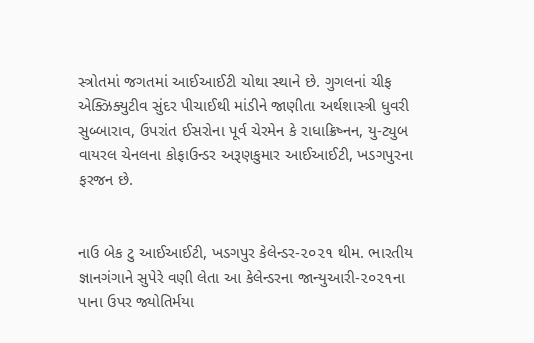સ્ત્રોતમાં જગતમાં આઈઆઈટી ચોથા સ્થાને છે. ગુગલનાં ચીફ એક્ઝિક્યુટીવ સુંદર પીચાઈથી માંડીને જાણીતા અર્થશાસ્ત્રી ધુવરી સુબ્બારાવ, ઉપરાંત ઈસરોના પૂર્વ ચેરમેન કે રાધાક્રિષ્નન, યુ-ટ્યુબ વાયરલ ચેનલના કોફાઉન્ડર અરૂણકુમાર આઈઆઈટી, ખડગપુરના ફરજન છે.


નાઉ બેક ટુ આઈઆઈટી, ખડગપુર કેલેન્ડર-૨૦૨૧ થીમ. ભારતીય જ્ઞાનગંગાને સુપેરે વણી લેતા આ કેલેન્ડરના જાન્યુઆરી-૨૦૨૧ના પાના ઉપર જ્યોતિર્મયા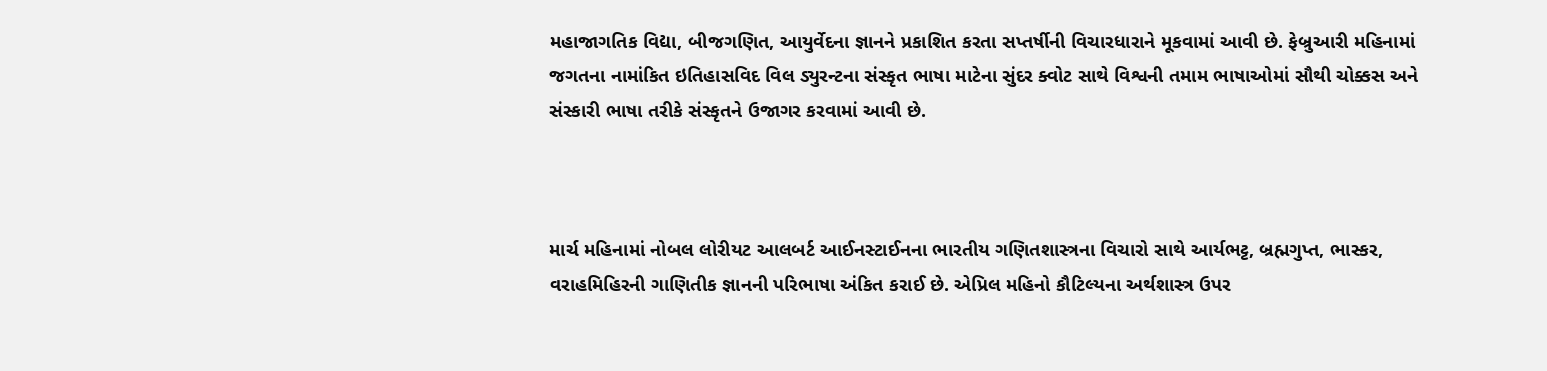મહાજાગતિક વિદ્યા, બીજગણિત, આયુર્વેદના જ્ઞાનને પ્રકાશિત કરતા સપ્તર્ષીની વિચારધારાને મૂકવામાં આવી છે. ફેબ્રુઆરી મહિનામાં જગતના નામાંકિત ઇતિહાસવિદ વિલ ડ્યુરન્ટના સંસ્કૃત ભાષા માટેના સુંદર ક્વોટ સાથે વિશ્વની તમામ ભાષાઓમાં સૌથી ચોક્કસ અને સંસ્કારી ભાષા તરીકે સંસ્કૃતને ઉજાગર કરવામાં આવી છે.



માર્ચ મહિનામાં નોબલ લોરીયટ આલબર્ટ આઈનસ્ટાઈનના ભારતીય ગણિતશાસ્ત્રના વિચારો સાથે આર્યભટ્ટ, બ્રહ્મગુપ્ત, ભાસ્કર, વરાહમિહિરની ગાણિતીક જ્ઞાનની પરિભાષા અંકિત કરાઈ છે. એપ્રિલ મહિનો કૌટિલ્યના અર્થશાસ્ત્ર ઉપર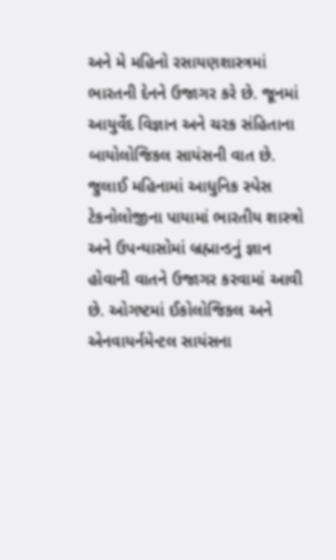અને મે મહિનો રસાયણશાસ્ત્રમાં ભારતની દેનને ઉજાગર કરે છે. જૂનમાં આયુર્વેદ વિજ્ઞાન અને ચરક સંહિતાના બાયોલોજિકલ સાયંસની વાત છે. જુલાઈ મહિનામાં આધુનિક સ્પેસ ટેકનોલોજીના પાયામાં ભારતીય શાસ્ત્રો અને ઉપન્યાસોમાં બ્રહ્માન્ડનું જ્ઞાન હોવાની વાતને ઉજાગર કરવામાં આવી છે. ઓગષ્ટમાં ઈકોલોજિકલ અને એનવાયર્નમેન્ટલ સાયંસના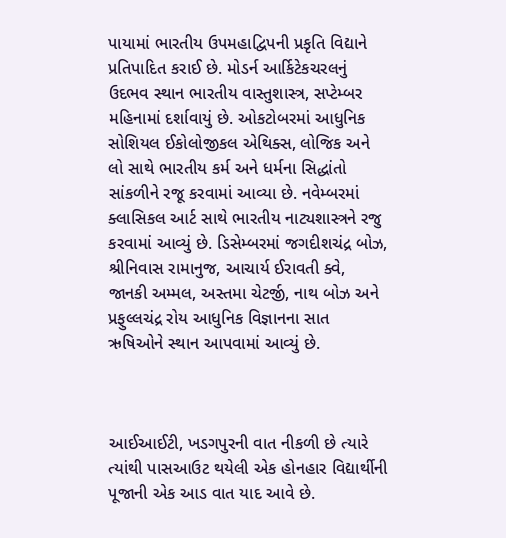પાયામાં ભારતીય ઉપમહાદ્વિપની પ્રકૃતિ વિદ્યાને પ્રતિપાદિત કરાઈ છે. મોડર્ન આર્કિટેકચરલનું ઉદભવ સ્થાન ભારતીય વાસ્તુશાસ્ત્ર, સપ્ટેમ્બર મહિનામાં દર્શાવાયું છે. ઓકટોબરમાં આધુનિક સોશિયલ ઈકોલોજીકલ એથિક્સ, લોજિક અને લો સાથે ભારતીય કર્મ અને ધર્મના સિદ્ધાંતો સાંકળીને રજૂ કરવામાં આવ્યા છે. નવેમ્બરમાં ક્લાસિકલ આર્ટ સાથે ભારતીય નાટ્યશાસ્ત્રને રજુ કરવામાં આવ્યું છે. ડિસેમ્બરમાં જગદીશચંદ્ર બોઝ, શ્રીનિવાસ રામાનુજ, આચાર્ય ઈરાવતી ક્વે, જાનકી અમ્મલ, અસ્તમા ચેટર્જી, નાથ બોઝ અને પ્રફુલ્લચંદ્ર રોય આધુનિક વિજ્ઞાનના સાત ઋષિઓને સ્થાન આપવામાં આવ્યું છે.



આઈઆઈટી, ખડગપુરની વાત નીકળી છે ત્યારે ત્યાંથી પાસઆઉટ થયેલી એક હોનહાર વિદ્યાર્થીની પૂજાની એક આડ વાત યાદ આવે છે.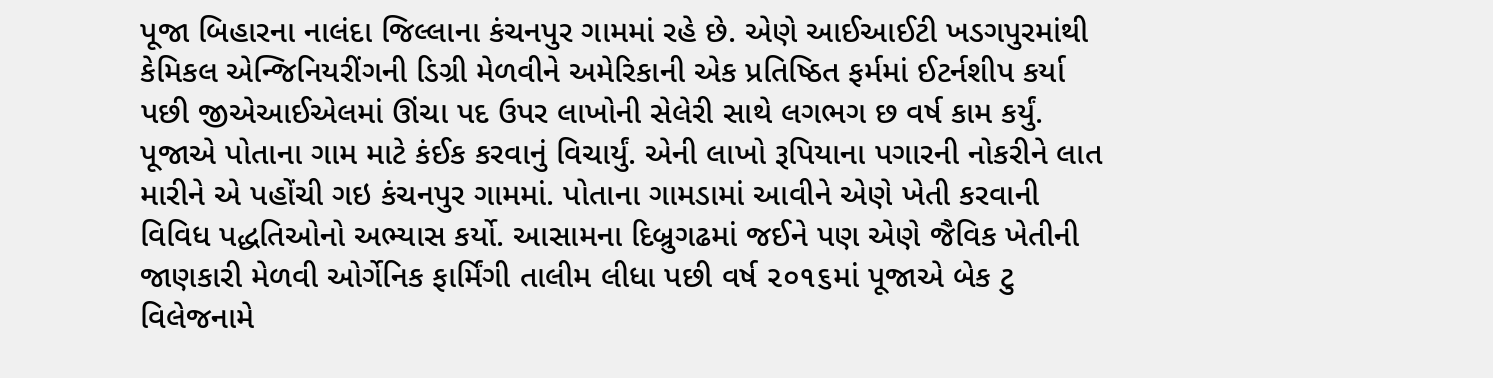પૂજા બિહારના નાલંદા જિલ્લાના કંચનપુર ગામમાં રહે છે. એણે આઈઆઈટી ખડગપુરમાંથી કેમિકલ એન્જિનિયરીંગની ડિગ્રી મેળવીને અમેરિકાની એક પ્રતિષ્ઠિત ફર્મમાં ઈટર્નશીપ કર્યા પછી જીએઆઈએલમાં ઊંચા પદ ઉપર લાખોની સેલેરી સાથે લગભગ છ વર્ષ કામ કર્યું. પૂજાએ પોતાના ગામ માટે કંઈક કરવાનું વિચાર્યું. એની લાખો રૂપિયાના પગારની નોકરીને લાત મારીને એ પહોંચી ગઇ કંચનપુર ગામમાં. પોતાના ગામડામાં આવીને એણે ખેતી કરવાની વિવિધ પદ્ધતિઓનો અભ્યાસ કર્યો. આસામના દિબ્રુગઢમાં જઈને પણ એણે જૈવિક ખેતીની જાણકારી મેળવી ઓર્ગેનિક ફાર્મિંગી તાલીમ લીધા પછી વર્ષ ૨૦૧૬માં પૂજાએ બેક ટુ વિલેજનામે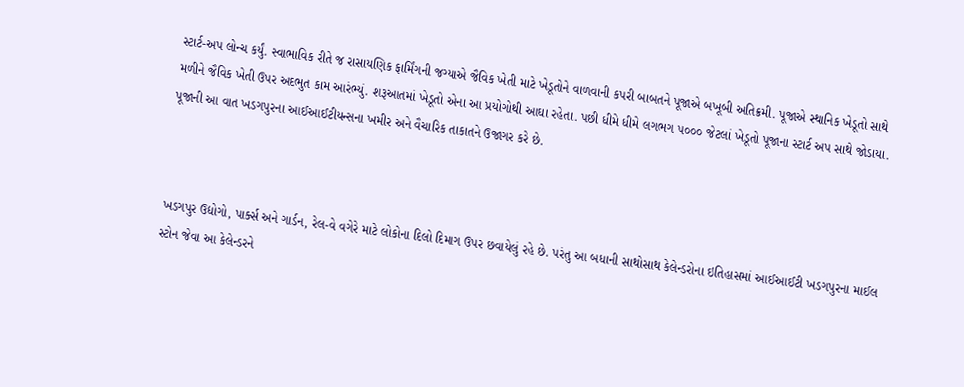સ્ટાર્ટ-અપ લોન્ચ કર્યું. સ્વાભાવિક રીતે જ રાસાયણિક ફાર્મિંગની જગ્યાએ જૈવિક ખેતી માટે ખેડૂતોને વાળવાની કપરી બાબતને પૂજાએ બખૂબી અતિક્રમી. પૂજાએ સ્થાનિક ખેડૂતો સાથે મળીને જૈવિક ખેતી ઉપર અદભુત કામ આરંભ્યું. શરૂઆતમાં ખેડૂતો એના આ પ્રયોગોથી આઘા રહેતા. પછી ધીમે ધીમે લગભગ ૫૦૦૦ જેટલાં ખેડૂતો પૂજાના સ્ટાર્ટ અપ સાથે જોડાયા. પૂજાની આ વાત ખડગપુરના આઈઆઈટીયન્સના ખમીર અને વૈચારિક તાકાતને ઉજાગર કરે છે.



ખડગપુર ઉદ્યોગો, પાર્ક્સ અને ગાર્ડન, રેલ-વે વગેરે માટે લોકોના દિલો દિમાગ ઉપર છવાયેલું રહે છે. પરંતુ આ બધાની સાથોસાથ કેલેન્ડરોના ઇતિહાસમાં આઈઆઈટી ખડગપુરના માઈલ સ્ટોન જેવા આ કેલેન્ડરને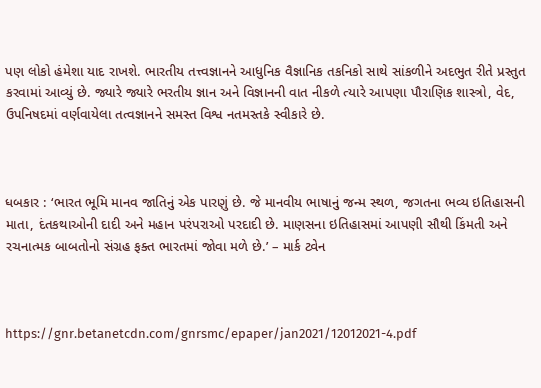પણ લોકો હંમેશા યાદ રાખશે. ભારતીય તત્ત્વજ્ઞાનને આધુનિક વૈજ્ઞાનિક તકનિકો સાથે સાંકળીને અદભુત રીતે પ્રસ્તુત કરવામાં આવ્યું છે. જ્યારે જ્યારે ભરતીય જ્ઞાન અને વિજ્ઞાનની વાત નીકળે ત્યારે આપણા પૌરાણિક શાસ્ત્રો, વેદ, ઉપનિષદમાં વર્ણવાયેલા તત્વજ્ઞાનને સમસ્ત વિશ્વ નતમસ્તકે સ્વીકારે છે.



ધબકાર : ‘ભારત ભૂમિ માનવ જાતિનું એક પારણું છે. જે માનવીય ભાષાનું જન્મ સ્થળ, જગતના ભવ્ય ઇતિહાસની માતા, દંતકથાઓની દાદી અને મહાન પરંપરાઓ પરદાદી છે. માણસના ઇતિહાસમાં આપણી સૌથી કિંમતી અને રચનાત્મક બાબતોનો સંગ્રહ ફક્ત ભારતમાં જોવા મળે છે.’ – માર્ક ટ્વેન



https://gnr.betanetcdn.com/gnrsmc/epaper/jan2021/12012021-4.pdf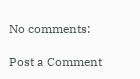No comments:

Post a Comment